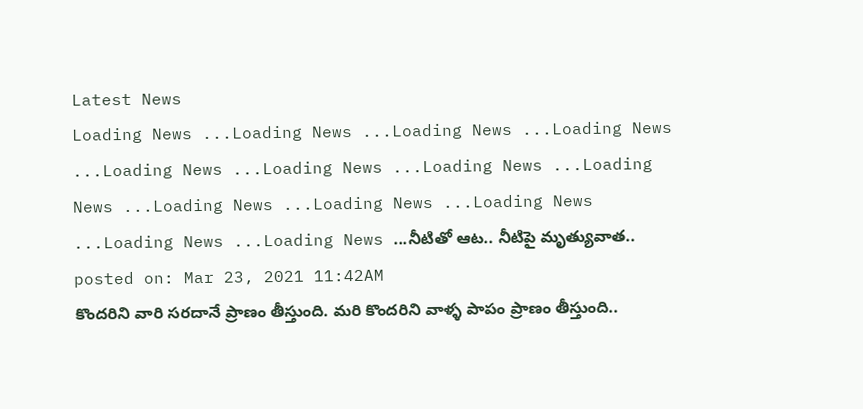Latest News
Loading News ...Loading News ...Loading News ...Loading News ...Loading News ...Loading News ...Loading News ...Loading News ...Loading News ...Loading News ...Loading News ...Loading News ...Loading News ...నీటితో ఆట.. నీటిపై మృత్యువాత..
posted on: Mar 23, 2021 11:42AM
కొందరిని వారి సరదానే ప్రాణం తీస్తుంది. మరి కొందరిని వాళ్ళ పాపం ప్రాణం తీస్తుంది..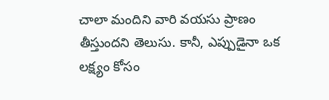చాలా మందిని వారి వయసు ప్రాణం తీస్తుందని తెలుసు. కానీ, ఎప్పుడైనా ఒక లక్ష్యం కోసం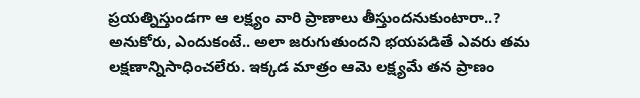ప్రయత్నిస్తుండగా ఆ లక్ష్యం వారి ప్రాణాలు తీస్తుందనుకుంటారా..? అనుకోరు, ఎందుకంటే.. అలా జరుగుతుందని భయపడితే ఎవరు తమ లక్షణాన్నిసాధించలేరు. ఇక్కడ మాత్రం ఆమె లక్ష్యమే తన ప్రాణం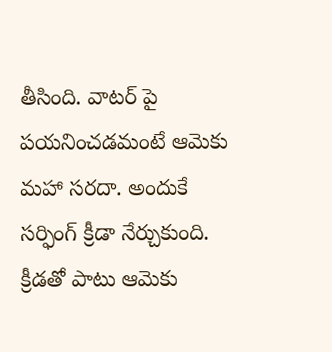తీసింది. వాటర్ పై పయనించడమంటే ఆమెకు మహా సరదా. అందుకే సర్ఫింగ్ క్రీడా నేర్చుకుంది. క్రీడతో పాటు ఆమెకు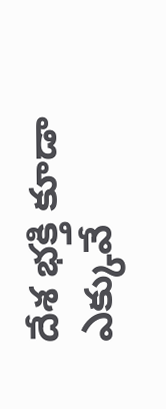దేశ భక్తి కూడా ఎక్కువే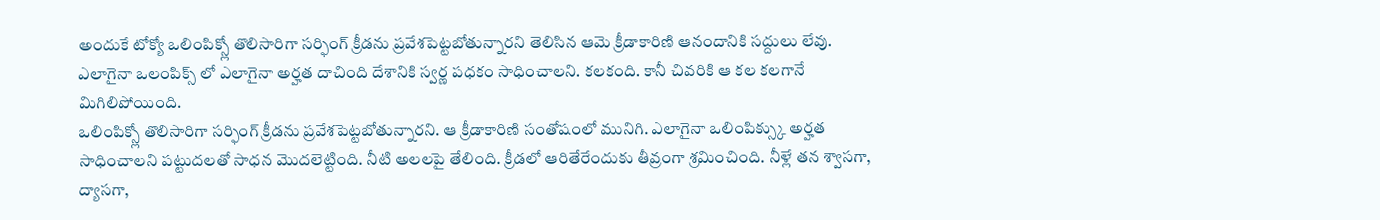అందుకే టోక్యో ఒలింపిక్స్లో తొలిసారిగా సర్ఫింగ్ క్రీడను ప్రవేశపెట్టబోతున్నారని తెలిసిన ఆమె క్రీడాకారిణి ఆనందానికి సద్దులు లేవు. ఎలాగైనా ఒలంపిక్స్ లో ఎలాగైనా అర్హత దాచింది దేశానికి స్వర్ణ పధకం సాధించాలని. కలకంది. కానీ చివరికి ఆ కల కలగానే మిగిలిపోయింది.
ఒలింపిక్స్లో తొలిసారిగా సర్ఫింగ్ క్రీడను ప్రవేశపెట్టబోతున్నారని. ఆ క్రీడాకారిణి సంతోషంలో మునిగి. ఎలాగైనా ఒలింపిక్స్కు అర్హత సాధించాలని పట్టుదలతో సాధన మొదలెట్టింది. నీటి అలలపై తేలింది. క్రీడలో ఆరితేరేందుకు తీవ్రంగా శ్రమించింది. నీళ్లే తన శ్వాసగా, ద్యాసగా,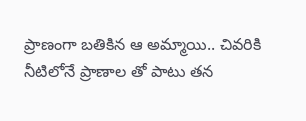ప్రాణంగా బతికిన ఆ అమ్మాయి.. చివరికి నీటిలోనే ప్రాణాల తో పాటు తన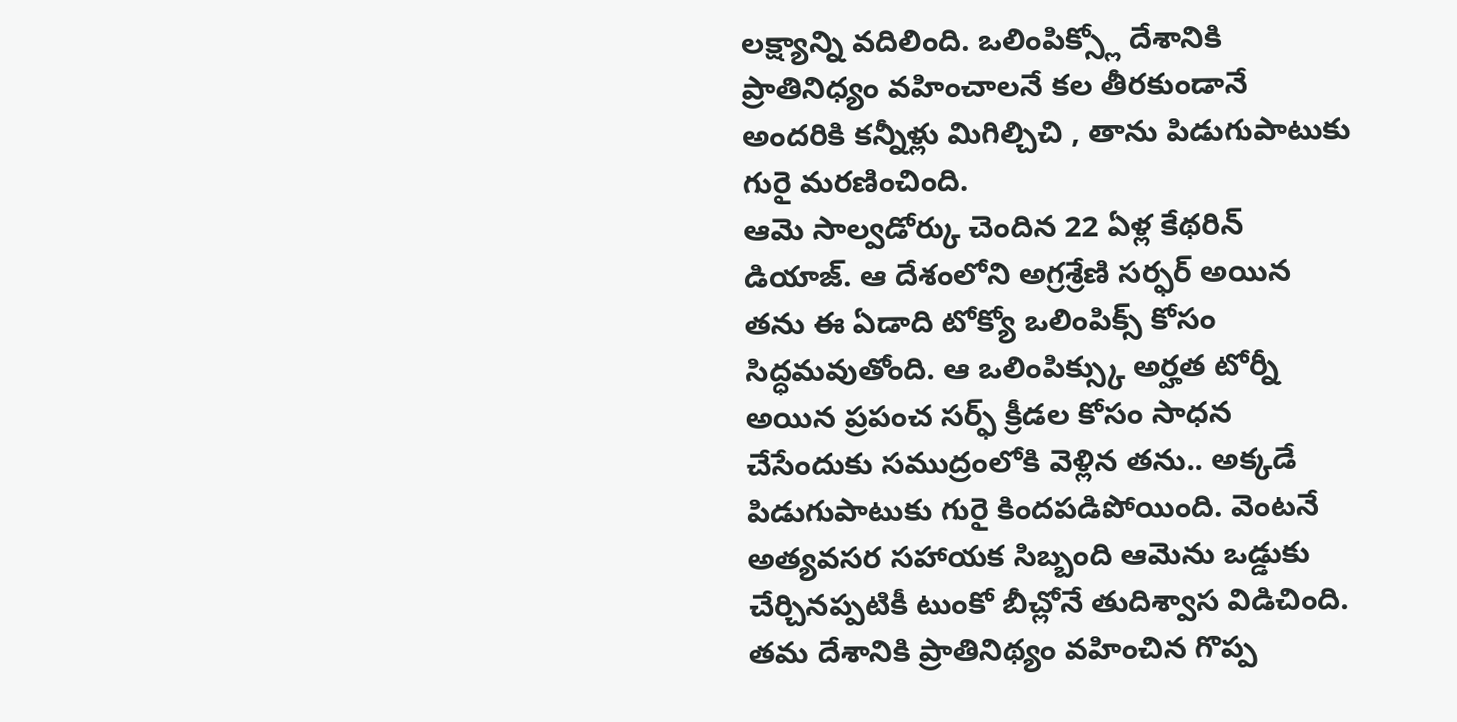లక్ష్యాన్ని వదిలింది. ఒలింపిక్స్లో దేశానికి ప్రాతినిధ్యం వహించాలనే కల తీరకుండానే అందరికి కన్నీళ్లు మిగిల్చిచి , తాను పిడుగుపాటుకు గురై మరణించింది.
ఆమె సాల్వడోర్కు చెందిన 22 ఏళ్ల కేథరిన్ డియాజ్. ఆ దేశంలోని అగ్రశ్రేణి సర్ఫర్ అయిన తను ఈ ఏడాది టోక్యో ఒలింపిక్స్ కోసం సిద్ధమవుతోంది. ఆ ఒలింపిక్స్కు అర్హత టోర్నీ అయిన ప్రపంచ సర్ఫ్ క్రీడల కోసం సాధన చేసేందుకు సముద్రంలోకి వెళ్లిన తను.. అక్కడే పిడుగుపాటుకు గురై కిందపడిపోయింది. వెంటనే అత్యవసర సహాయక సిబ్బంది ఆమెను ఒడ్డుకు చేర్చినప్పటికీ టుంకో బీచ్లోనే తుదిశ్వాస విడిచింది. తమ దేశానికి ప్రాతినిథ్యం వహించిన గొప్ప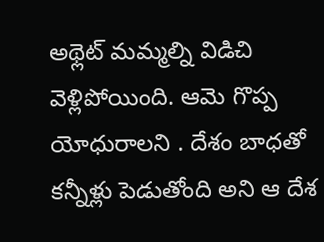అథ్లెట్ మమ్మల్ని విడిచి వెళ్లిపోయింది. ఆమె గొప్ప యోధురాలని . దేశం బాధతో కన్నీళ్లు పెడుతోంది అని ఆ దేశ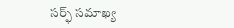సర్ఫ్ సమాఖ్య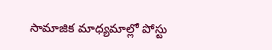సామాజిక మాధ్యమాల్లో పోస్టు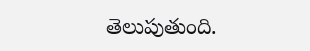తెలుపుతుంది.